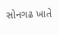સોનગઢ ખાતે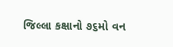જિલ્લા કક્ષાનો ૭૬મો વન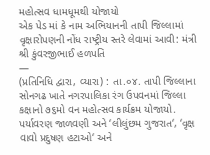મહોત્સવ ધામધૂમથી યોજાયો
એક પેડ માં કે નામ અભિયાનની તાપી જિલ્લામાં વૃક્ષારોપણની નોંધ રાષ્ટ્રીય સ્તરે લેવામાં આવી: મંત્રી શ્રી કુંવરજીભાઈ હળપતિ
—
(પ્રતિનિધિ દ્વારા, વ્યારા) : તા.૦૪. તાપી જિલ્લાના સોનગઢ ખાતે નગરપાલિકા રંગ ઉપવનમાં જિલ્લા કક્ષાનો ૭૬મો વન મહોત્સવ કાર્યક્રમ યોજાયો. પર્યાવરણ જાળવણી અને ‘લીલુંછમ ગુજરાત‘, ‘વૃક્ષ વાવો પ્રદુષણ હટાઓ‘ અને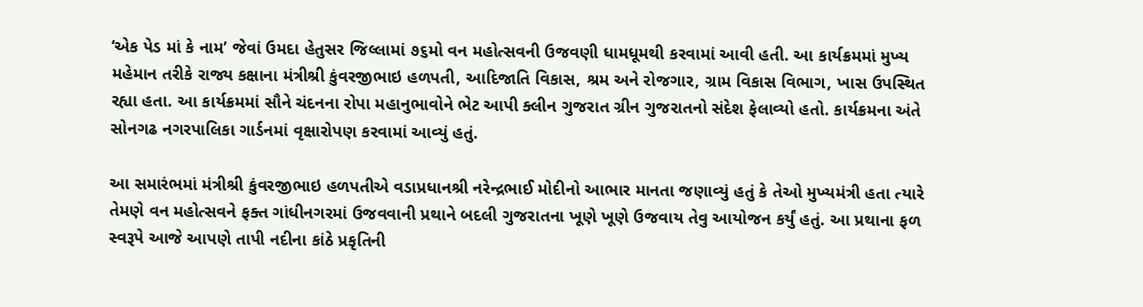‘એક પેડ માં કે નામ’ જેવાં ઉમદા હેતુસર જિલ્લામાં ૭૬મો વન મહોત્સવની ઉજવણી ધામધૂમથી કરવામાં આવી હતી. આ કાર્યક્રમમાં મુખ્ય મહેમાન તરીકે રાજ્ય કક્ષાના મંત્રીશ્રી કુંવરજીભાઇ હળપતી, આદિજાતિ વિકાસ, શ્રમ અને રોજગાર, ગ્રામ વિકાસ વિભાગ, ખાસ ઉપસ્થિત રહ્યા હતા. આ કાર્યક્રમમાં સૌને ચંદનના રોપા મહાનુભાવોને ભેટ આપી ક્લીન ગુજરાત ગ્રીન ગુજરાતનો સંદેશ ફેલાવ્યો હતો. કાર્યક્રમના અંતે સોનગઢ નગરપાલિકા ગાર્ડનમાં વૃક્ષારોપણ કરવામાં આવ્યું હતું.

આ સમારંભમાં મંત્રીશ્રી કુંવરજીભાઇ હળપતીએ વડાપ્રધાનશ્રી નરેન્દ્રભાઈ મોદીનો આભાર માનતા જણાવ્યું હતું કે તેઓ મુખ્યમંત્રી હતા ત્યારે તેમણે વન મહોત્સવને ફક્ત ગાંધીનગરમાં ઉજવવાની પ્રથાને બદલી ગુજરાતના ખૂણે ખૂણે ઉજવાય તેવુ આયોજન કર્યું હતું. આ પ્રથાના ફળ સ્વરૂપે આજે આપણે તાપી નદીના કાંઠે પ્રકૃતિની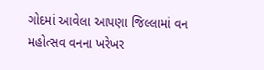ગોદમાં આવેલા આપણા જિલ્લામાં વન મહોત્સવ વનના ખરેખર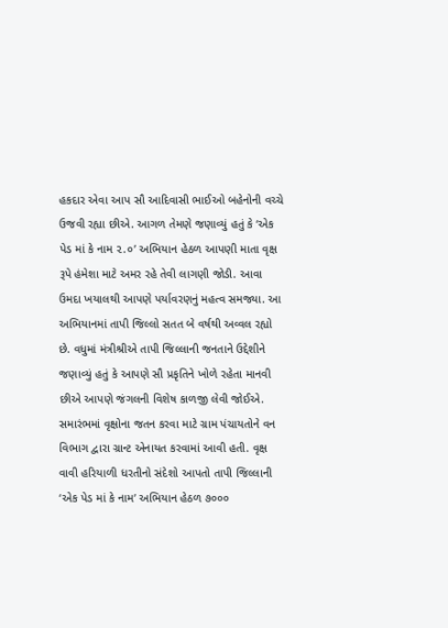હકદાર એવા આપ સૌ આદિવાસી ભાઈઓ બહેનોની વચ્ચે ઉજવી રહ્યા છીએ. આગળ તેમણે જણાવ્યું હતું કે ‘એક પેડ માં કે નામ ૨.૦’ અભિયાન હેઠળ આપણી માતા વૃક્ષ રૂપે હંમેશા માટે અમર રહે તેવી લાગણી જોડી. આવા ઉમદા ખયાલથી આપણે પર્યાવરણનું મહત્વ સમજ્યા. આ અભિયાનમાં તાપી જિલ્લો સતત બે વર્ષથી અવ્વલ રહ્યો છે. વધુમાં મંત્રીશ્રીએ તાપી જિલ્લાની જનતાને ઉદ્દેશીને જણાવ્યું હતું કે આપણે સૌ પ્રકૃતિને ખોળે રહેતા માનવી છીએ આપણે જંગલની વિશેષ કાળજી લેવી જોઈએ.
સમારંભમાં વૃક્ષોના જતન કરવા માટે ગ્રામ પંચાયતોને વન વિભાગ દ્વારા ગ્રાન્ટ એનાયત કરવામાં આવી હતી. વૃક્ષ વાવી હરિયાળી ધરતીનો સંદેશો આપતો તાપી જિલ્લાની ‘એક પેડ માં કે નામ’ અભિયાન હેઠળ ૭૦૦૦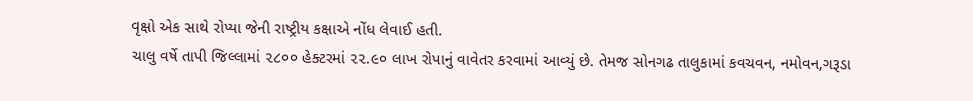વૃક્ષો એક સાથે રોપ્યા જેની રાષ્ટ્રીય કક્ષાએ નોંધ લેવાઈ હતી.
ચાલુ વર્ષે તાપી જિલ્લામાં ૨૮૦૦ હેક્ટરમાં ૨૨.૯૦ લાખ રોપાનું વાવેતર કરવામાં આવ્યું છે. તેમજ સોનગઢ તાલુકામાં કવચવન, નમોવન,ગરૂડા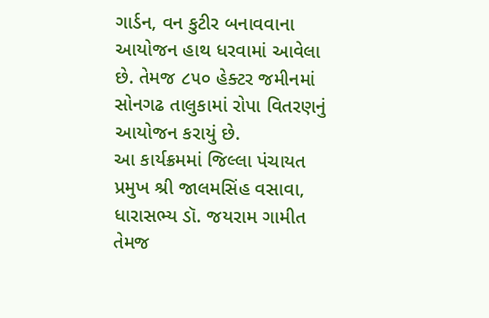ગાર્ડન, વન કુટીર બનાવવાના આયોજન હાથ ધરવામાં આવેલા છે. તેમજ ૮૫૦ હેક્ટર જમીનમાં સોનગઢ તાલુકામાં રોપા વિતરણનું આયોજન કરાયું છે.
આ કાર્યક્રમમાં જિલ્લા પંચાયત પ્રમુખ શ્રી જાલમસિંહ વસાવા, ધારાસભ્ય ડૉ. જયરામ ગામીત તેમજ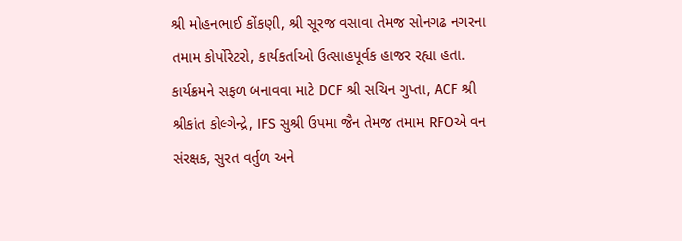શ્રી મોહનભાઈ કોંકણી, શ્રી સૂરજ વસાવા તેમજ સોનગઢ નગરના તમામ કોર્પોરેટરો, કાર્યકર્તાઓ ઉત્સાહપૂર્વક હાજર રહ્યા હતા. કાર્યક્રમને સફળ બનાવવા માટે DCF શ્રી સચિન ગુપ્તા, ACF શ્રી શ્રીકાંત કોલ્ગેન્દ્રે, IFS સુશ્રી ઉપમા જૈન તેમજ તમામ RFOએ વન સંરક્ષક, સુરત વર્તુળ અને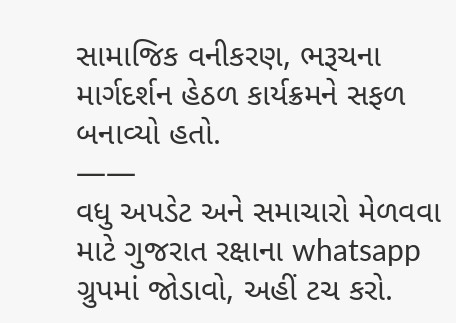સામાજિક વનીકરણ, ભરૂચના માર્ગદર્શન હેઠળ કાર્યક્રમને સફળ બનાવ્યો હતો.
——
વધુ અપડેટ અને સમાચારો મેળવવા માટે ગુજરાત રક્ષાના whatsapp ગ્રુપમાં જોડાવો, અહીં ટચ કરો.